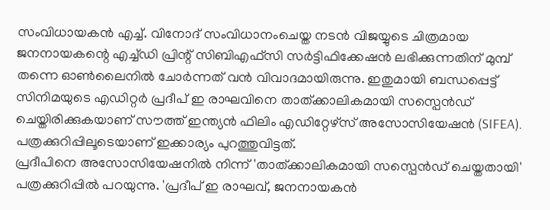സംവിധായകൻ എച്ച്. വിനോദ് സംവിധാനംചെയ്ത നടൻ വിജയ്യുടെ ചിത്രമായ ജനനായകന്റെ എച്ച്ഡി പ്രിന്റ് സിബിഎഫ്സി സർട്ടിഫിക്കേഷൻ ലഭിക്കുന്നതിന് മുമ്പ് തന്നെ ഓൺലൈനിൽ ചോർന്നത് വൻ വിവാദമായിരുന്നു. ഇതുമായി ബന്ധപ്പെട്ട് സിനിമയുടെ എഡിറ്റർ പ്രദീപ് ഇ രാഘവിനെ താത്ക്കാലികമായി സസ്പെൻഡ് ചെയ്തിരിക്കുകയാണ് സൗത്ത് ഇന്ത്യൻ ഫിലിം എഡിറ്റേഴ്സ് അസോസിയേഷൻ (SIFEA). പത്രക്കുറിപ്പിലൂടെയാണ് ഇക്കാര്യം പുറത്തുവിട്ടത്.
പ്രദീപിനെ അസോസിയേഷനിൽ നിന്ന് 'താത്ക്കാലികമായി സസ്പെൻഡ് ചെയ്തതായി' പത്രക്കുറിപ്പിൽ പറയുന്നു. 'പ്രദീപ് ഇ രാഘവ്, ജനനായകൻ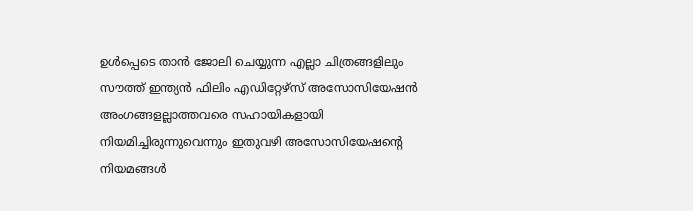ഉൾപ്പെടെ താൻ ജോലി ചെയ്യുന്ന എല്ലാ ചിത്രങ്ങളിലും സൗത്ത് ഇന്ത്യൻ ഫിലിം എഡിറ്റേഴ്സ് അസോസിയേഷൻ അംഗങ്ങളല്ലാത്തവരെ സഹായികളായി നിയമിച്ചിരുന്നുവെന്നും ഇതുവഴി അസോസിയേഷന്റെ നിയമങ്ങൾ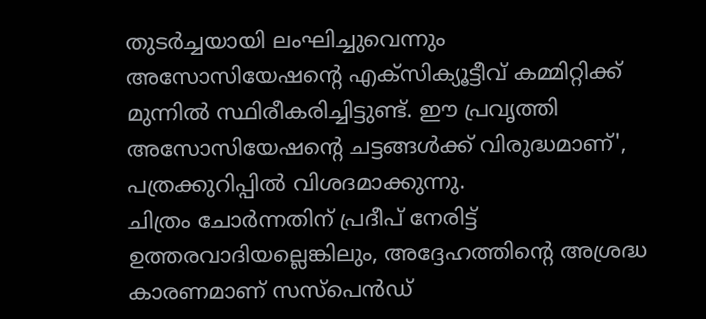തുടർച്ചയായി ലംഘിച്ചുവെന്നും അസോസിയേഷന്റെ എക്സിക്യൂട്ടീവ് കമ്മിറ്റിക്ക് മുന്നിൽ സ്ഥിരീകരിച്ചിട്ടുണ്ട്. ഈ പ്രവൃത്തി അസോസിയേഷന്റെ ചട്ടങ്ങൾക്ക് വിരുദ്ധമാണ്', പത്രക്കുറിപ്പിൽ വിശദമാക്കുന്നു.
ചിത്രം ചോർന്നതിന് പ്രദീപ് നേരിട്ട് ഉത്തരവാദിയല്ലെങ്കിലും, അദ്ദേഹത്തിന്റെ അശ്രദ്ധ കാരണമാണ് സസ്പെൻഡ്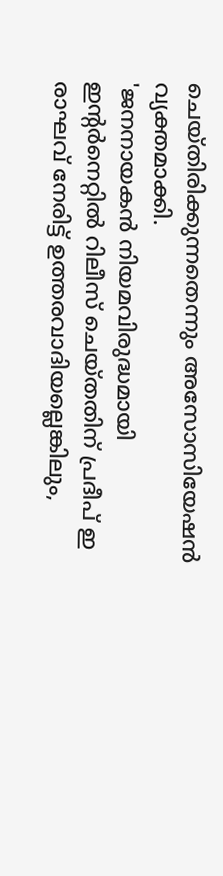ചെയ്തിരിക്കുന്നതെന്നും അസോസിയേഷൻ വ്യക്തമാക്കി.
'ജനനായകൻ നിയമവിരുദ്ധമായി ഇന്റർനെറ്റിൽ റിലീസ് ചെയ്തതിന് പ്രദീപ് ഇ രാഘവ് നേരിട്ട് ഉത്തരവാദിയല്ലെങ്കിലും,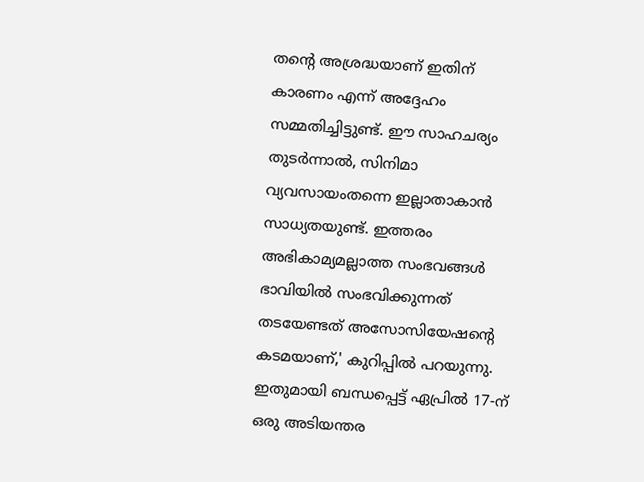തന്റെ അശ്രദ്ധയാണ് ഇതിന് കാരണം എന്ന് അദ്ദേഹം സമ്മതിച്ചിട്ടുണ്ട്. ഈ സാഹചര്യം തുടർന്നാൽ, സിനിമാ വ്യവസായംതന്നെ ഇല്ലാതാകാൻ സാധ്യതയുണ്ട്. ഇത്തരം അഭികാമ്യമല്ലാത്ത സംഭവങ്ങൾ ഭാവിയിൽ സംഭവിക്കുന്നത് തടയേണ്ടത് അസോസിയേഷന്റെ കടമയാണ്,' കുറിപ്പിൽ പറയുന്നു.
ഇതുമായി ബന്ധപ്പെട്ട് ഏപ്രിൽ 17-ന് ഒരു അടിയന്തര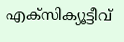എക്സിക്യൂട്ടീവ്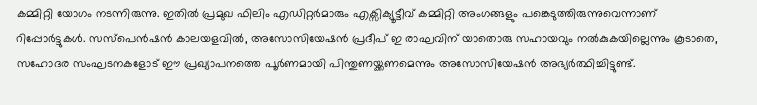കമ്മിറ്റി യോഗം നടന്നിരുന്നു. ഇതിൽ പ്രമുഖ ഫിലിം എഡിറ്റർമാരും എക്സിക്യൂട്ടീവ് കമ്മിറ്റി അംഗങ്ങളും പങ്കെടുത്തിരുന്നുവെന്നാണ് റിപ്പോർട്ടുകൾ. സസ്പെൻഷൻ കാലയളവിൽ, അസോസിയേഷൻ പ്രദീപ് ഇ രാഘവിന് യാതൊരു സഹായവും നൽകുകയില്ലെന്നും കൂടാതെ, സഹോദര സംഘടനകളോട് ഈ പ്രഖ്യാപനത്തെ പൂർണമായി പിന്തുണയ്ക്കണമെന്നും അസോസിയേഷൻ അഭ്യർത്ഥിച്ചിട്ടുണ്ട്.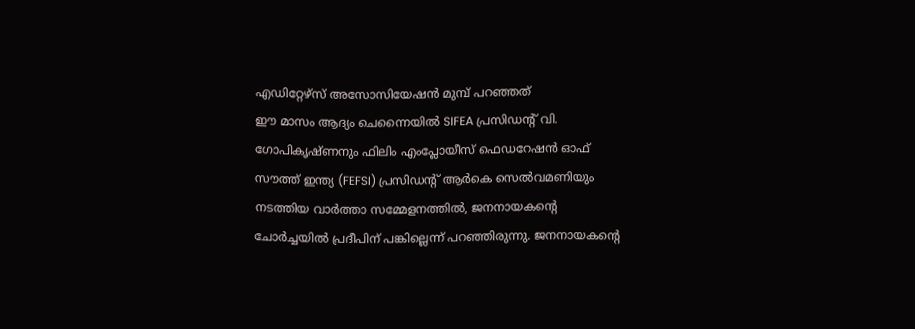എഡിറ്റേഴ്സ് അസോസിയേഷൻ മുമ്പ് പറഞ്ഞത്
ഈ മാസം ആദ്യം ചെന്നൈയിൽ SIFEA പ്രസിഡന്റ് വി. ഗോപികൃഷ്ണനും ഫിലിം എംപ്ലോയീസ് ഫെഡറേഷൻ ഓഫ് സൗത്ത് ഇന്ത്യ (FEFSI) പ്രസിഡന്റ് ആർകെ സെൽവമണിയും നടത്തിയ വാർത്താ സമ്മേളനത്തിൽ, ജനനായകന്റെ ചോർച്ചയിൽ പ്രദീപിന് പങ്കില്ലെന്ന് പറഞ്ഞിരുന്നു. ജനനായകന്റെ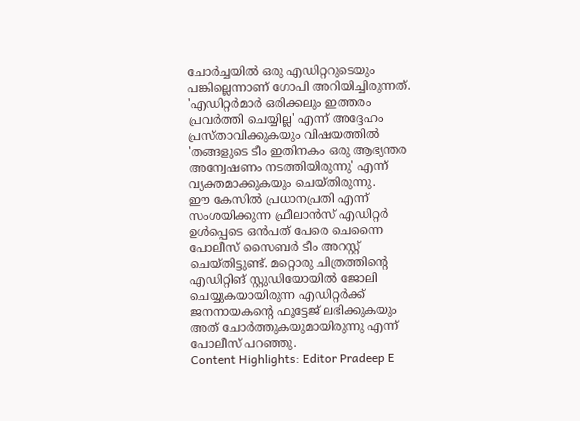ചോർച്ചയിൽ ഒരു എഡിറ്ററുടെയും പങ്കില്ലെന്നാണ് ഗോപി അറിയിച്ചിരുന്നത്. 'എഡിറ്റർമാർ ഒരിക്കലും ഇത്തരം പ്രവർത്തി ചെയ്യില്ല' എന്ന് അദ്ദേഹം പ്രസ്താവിക്കുകയും വിഷയത്തിൽ 'തങ്ങളുടെ ടീം ഇതിനകം ഒരു ആഭ്യന്തര അന്വേഷണം നടത്തിയിരുന്നു' എന്ന് വ്യക്തമാക്കുകയും ചെയ്തിരുന്നു.
ഈ കേസിൽ പ്രധാനപ്രതി എന്ന് സംശയിക്കുന്ന ഫ്രീലാൻസ് എഡിറ്റർ ഉൾപ്പെടെ ഒൻപത് പേരെ ചെന്നൈ പോലീസ് സൈബർ ടീം അറസ്റ്റ് ചെയ്തിട്ടുണ്ട്. മറ്റൊരു ചിത്രത്തിന്റെ എഡിറ്റിങ് സ്റ്റുഡിയോയിൽ ജോലി ചെയ്യുകയായിരുന്ന എഡിറ്റർക്ക് ജനനായകന്റെ ഫൂട്ടേജ് ലഭിക്കുകയും അത് ചോർത്തുകയുമായിരുന്നു എന്ന് പോലീസ് പറഞ്ഞു.
Content Highlights: Editor Pradeep E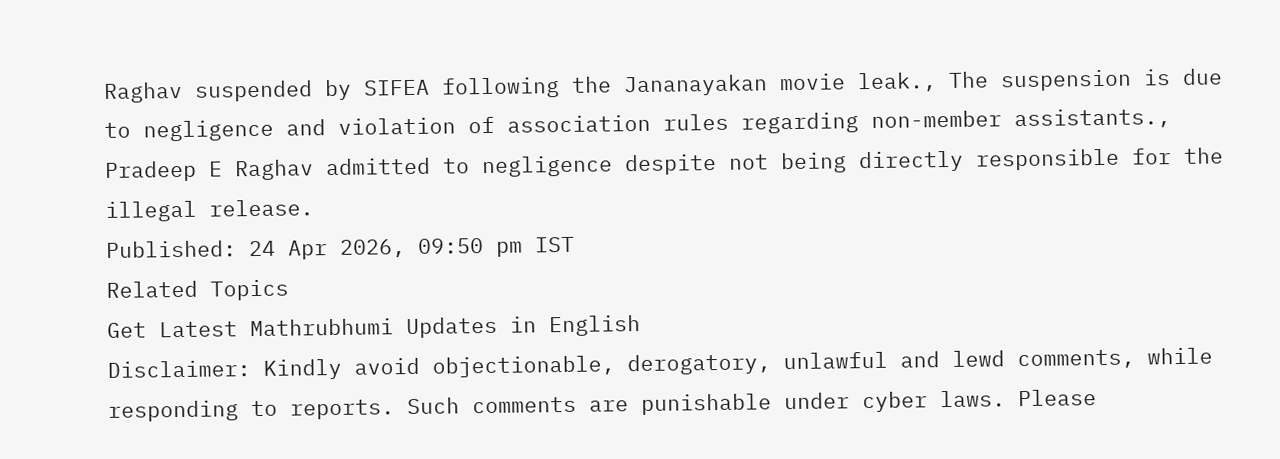Raghav suspended by SIFEA following the Jananayakan movie leak., The suspension is due to negligence and violation of association rules regarding non-member assistants., Pradeep E Raghav admitted to negligence despite not being directly responsible for the illegal release.
Published: 24 Apr 2026, 09:50 pm IST
Related Topics
Get Latest Mathrubhumi Updates in English
Disclaimer: Kindly avoid objectionable, derogatory, unlawful and lewd comments, while responding to reports. Such comments are punishable under cyber laws. Please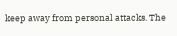keep away from personal attacks. The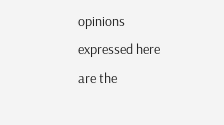opinions expressed here are the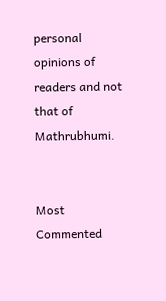personal opinions of readers and not that of Mathrubhumi.


Most Commented